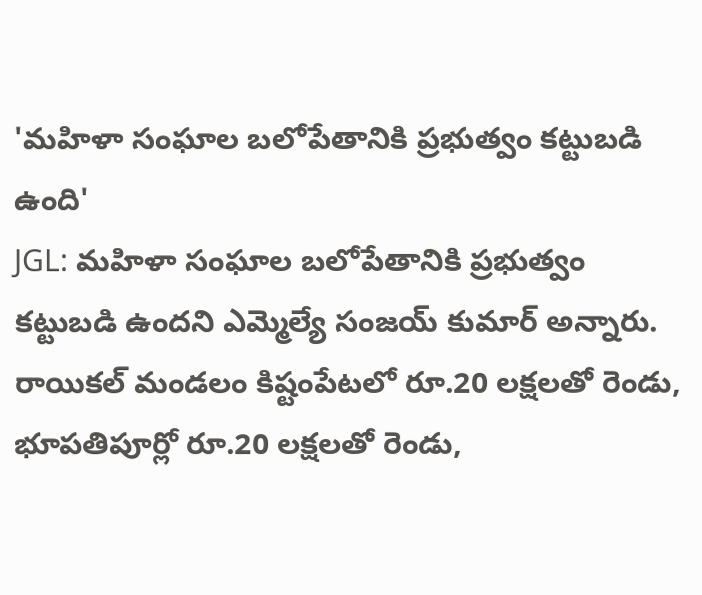'మహిళా సంఘాల బలోపేతానికి ప్రభుత్వం కట్టుబడి ఉంది'
JGL: మహిళా సంఘాల బలోపేతానికి ప్రభుత్వం కట్టుబడి ఉందని ఎమ్మెల్యే సంజయ్ కుమార్ అన్నారు. రాయికల్ మండలం కిష్టంపేటలో రూ.20 లక్షలతో రెండు, భూపతిపూర్లో రూ.20 లక్షలతో రెండు,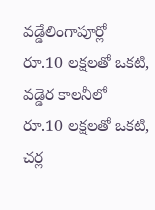వడ్డేలింగాపూర్లో రూ.10 లక్షలతో ఒకటి, వడ్డెర కాలనీలో రూ.10 లక్షలతో ఒకటి, చర్ల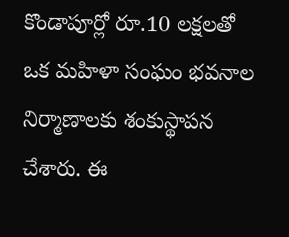కొండాపూర్లో రూ.10 లక్షలతో ఒక మహిళా సంఘం భవనాల నిర్మాణాలకు శంకుస్థాపన చేశారు. ఈ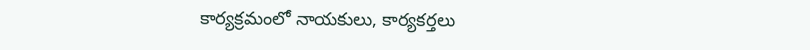కార్యక్రమంలో నాయకులు, కార్యకర్తలు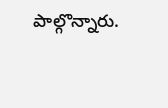పాల్గొన్నారు.